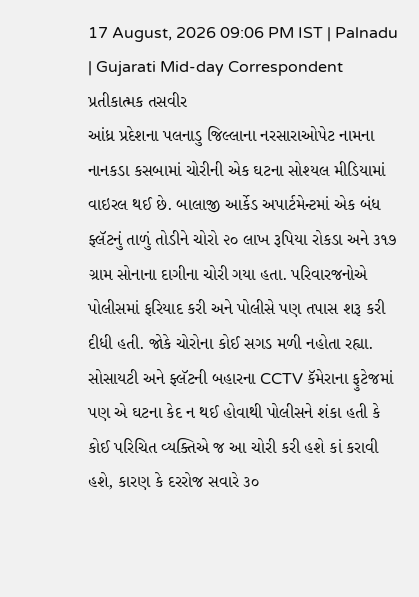17 August, 2026 09:06 PM IST | Palnadu | Gujarati Mid-day Correspondent
પ્રતીકાત્મક તસવીર
આંધ્ર પ્રદેશના પલનાડુ જિલ્લાના નરસારાઓપેટ નામના નાનકડા કસબામાં ચોરીની એક ઘટના સોશ્યલ મીડિયામાં વાઇરલ થઈ છે. બાલાજી આર્કેડ અપાર્ટમેન્ટમાં એક બંધ ફ્લૅટનું તાળું તોડીને ચોરો ૨૦ લાખ રૂપિયા રોકડા અને ૩૧૭ ગ્રામ સોનાના દાગીના ચોરી ગયા હતા. પરિવારજનોએ પોલીસમાં ફરિયાદ કરી અને પોલીસે પણ તપાસ શરૂ કરી દીધી હતી. જોકે ચોરોના કોઈ સગડ મળી નહોતા રહ્યા. સોસાયટી અને ફ્લૅટની બહારના CCTV કૅમેરાના ફુટેજમાં પણ એ ઘટના કેદ ન થઈ હોવાથી પોલીસને શંકા હતી કે કોઈ પરિચિત વ્યક્તિએ જ આ ચોરી કરી હશે કાં કરાવી હશે, કારણ કે દરરોજ સવારે ૩૦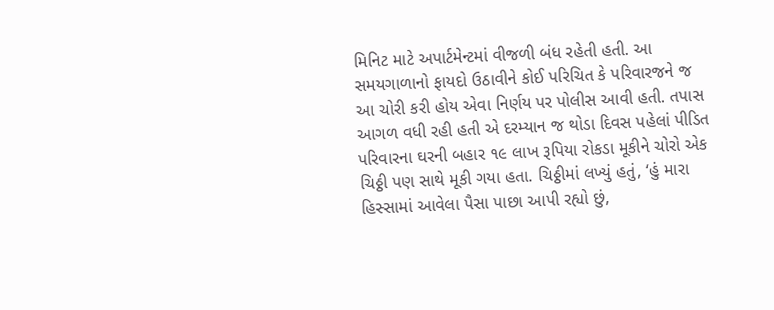મિનિટ માટે અપાર્ટમેન્ટમાં વીજળી બંધ રહેતી હતી. આ સમયગાળાનો ફાયદો ઉઠાવીને કોઈ પરિચિત કે પરિવારજને જ આ ચોરી કરી હોય એવા નિર્ણય પર પોલીસ આવી હતી. તપાસ આગળ વધી રહી હતી એ દરમ્યાન જ થોડા દિવસ પહેલાં પીડિત પરિવારના ઘરની બહાર ૧૯ લાખ રૂપિયા રોકડા મૂકીને ચોરો એક ચિઠ્ઠી પણ સાથે મૂકી ગયા હતા. ચિઠ્ઠીમાં લખ્યું હતું, ‘હું મારા હિસ્સામાં આવેલા પૈસા પાછા આપી રહ્યો છું,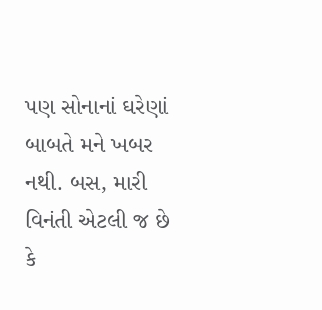પણ સોનાનાં ઘરેણાં બાબતે મને ખબર નથી. બસ, મારી વિનંતી એટલી જ છે કે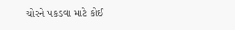ચોરને પકડવા માટે કોઈ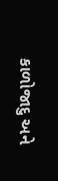કાળોજાદુ અને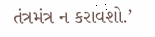તંત્રમંત્ર ન કરાવશો.’